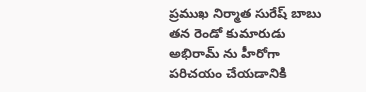ప్రముఖ నిర్మాత సురేష్ బాబు తన రెండో కుమారుడు అభిరామ్ ను హీరోగా పరిచయం చేయడానికి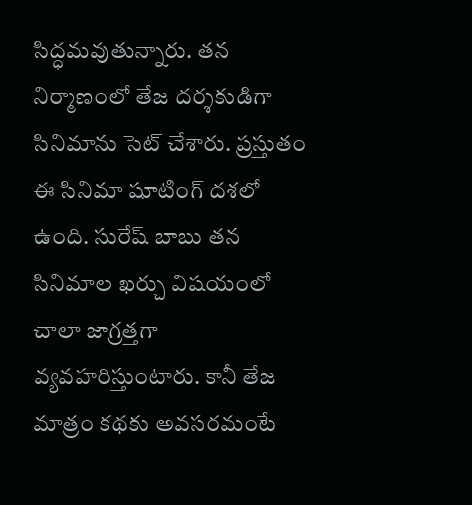సిద్ధమవుతున్నారు. తన నిర్మాణంలో తేజ దర్శకుడిగా సినిమాను సెట్ చేశారు. ప్రస్తుతం ఈ సినిమా షూటింగ్ దశలో ఉంది. సురేష్ బాబు తన సినిమాల ఖర్చు విషయంలో చాలా జాగ్రత్తగా వ్యవహరిస్తుంటారు. కానీ తేజ మాత్రం కథకు అవసరమంటే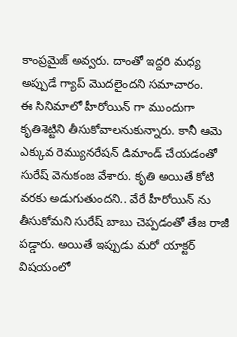కాంప్రమైజ్ అవ్వరు. దాంతో ఇద్దరి మధ్య అప్పుడే గ్యాప్ మొదలైందని సమాచారం.
ఈ సినిమాలో హీరోయిన్ గా ముందుగా కృతిశెట్టిని తీసుకోవాలనుకున్నారు. కానీ ఆమె ఎక్కువ రెమ్యునరేషన్ డిమాండ్ చేయడంతో సురేష్ వెనుకంజ వేశారు. కృతి అయితే కోటి వరకు అడుగుతుందని.. వేరే హీరోయిన్ ను తీసుకోమని సురేష్ బాబు చెప్పడంతో తేజ రాజీ పడ్డారు. అయితే ఇప్పుడు మరో యాక్టర్ విషయంలో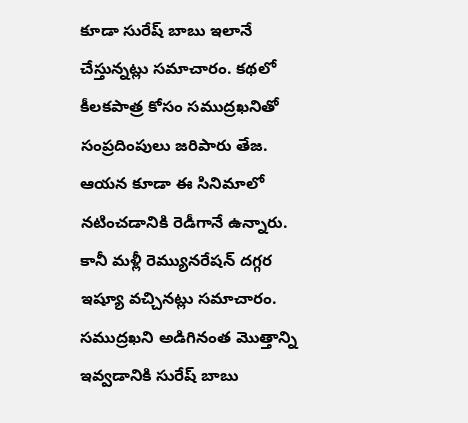కూడా సురేష్ బాబు ఇలానే చేస్తున్నట్లు సమాచారం. కథలో కీలకపాత్ర కోసం సముద్రఖనితో సంప్రదింపులు జరిపారు తేజ. ఆయన కూడా ఈ సినిమాలో నటించడానికి రెడీగానే ఉన్నారు.
కానీ మళ్లీ రెమ్యునరేషన్ దగ్గర ఇష్యూ వచ్చినట్లు సమాచారం. సముద్రఖని అడిగినంత మొత్తాన్ని ఇవ్వడానికి సురేష్ బాబు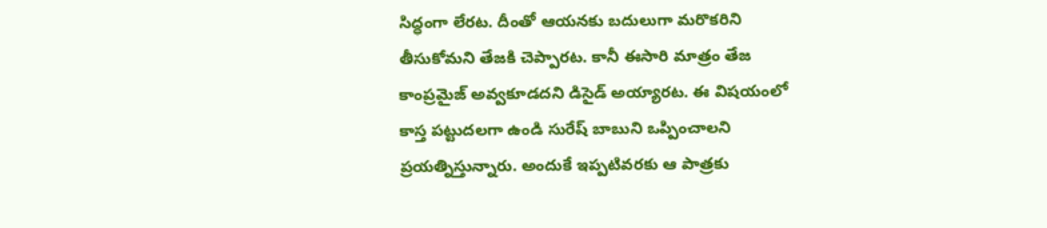సిద్ధంగా లేరట. దీంతో ఆయనకు బదులుగా మరొకరిని తీసుకోమని తేజకి చెప్పారట. కానీ ఈసారి మాత్రం తేజ కాంప్రమైజ్ అవ్వకూడదని డిసైడ్ అయ్యారట. ఈ విషయంలో కాస్త పట్టుదలగా ఉండి సురేష్ బాబుని ఒప్పించాలని ప్రయత్నిస్తున్నారు. అందుకే ఇప్పటివరకు ఆ పాత్రకు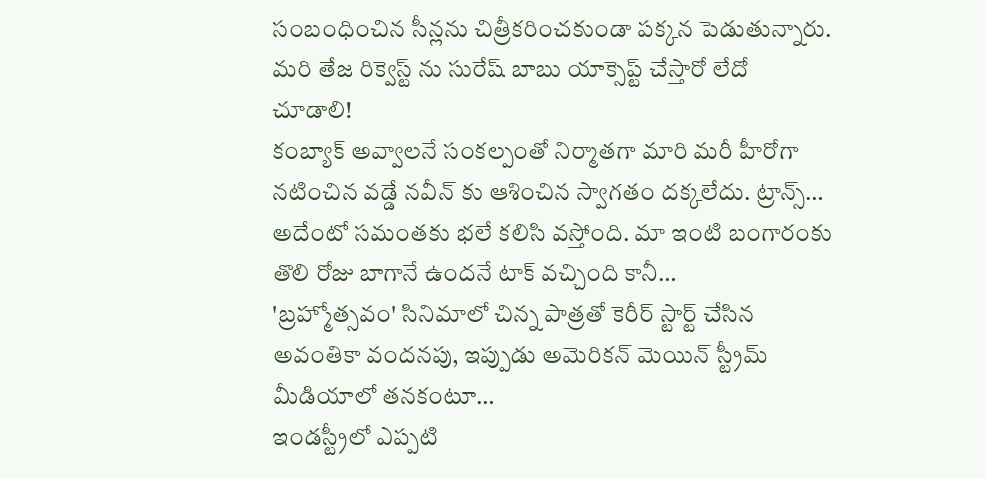సంబంధించిన సీన్లను చిత్రీకరించకుండా పక్కన పెడుతున్నారు. మరి తేజ రిక్వెస్ట్ ను సురేష్ బాబు యాక్సెప్ట్ చేస్తారో లేదో చూడాలి!
కంబ్యాక్ అవ్వాలనే సంకల్పంతో నిర్మాతగా మారి మరీ హీరోగా నటించిన వడ్డే నవీన్ కు ఆశించిన స్వాగతం దక్కలేదు. ట్రాన్స్…
అదేంటో సమంతకు భలే కలిసి వస్తోంది. మా ఇంటి బంగారంకు తొలి రోజు బాగానే ఉందనే టాక్ వచ్చింది కానీ…
'బ్రహ్మోత్సవం' సినిమాలో చిన్న పాత్రతో కెరీర్ స్టార్ట్ చేసిన అవంతికా వందనపు, ఇప్పుడు అమెరికన్ మెయిన్ స్ట్రీమ్ మీడియాలో తనకంటూ…
ఇండస్ట్రీలో ఎప్పటి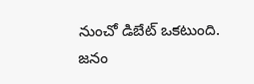నుంచో డిబేట్ ఒకటుంది. జనం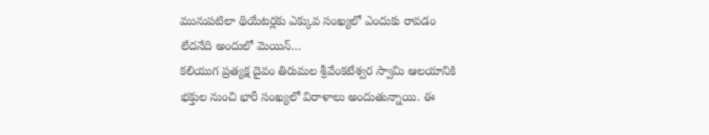మునుపటిలా థియేటర్లకు ఎక్కువ సంఖ్యలో ఎందుకు రావడం లేదనేది అందులో మెయిన్…
కలియుగ ప్రత్యక్ష దైవం తిరుమల శ్రీవేంకటేశ్వర స్వామి ఆలయానికి భక్తుల నుంచి భారీ సంఖ్యలో విరాళాలు అందుతున్నాయి. ఈ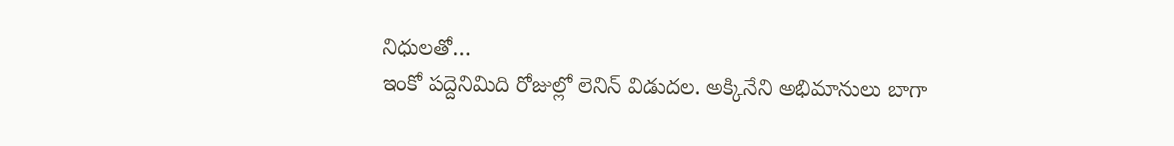నిధులతో…
ఇంకో పద్దెనిమిది రోజుల్లో లెనిన్ విడుదల. అక్కినేని అభిమానులు బాగా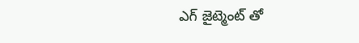ఎగ్ జైట్మెంట్ తో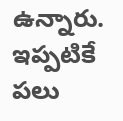ఉన్నారు. ఇప్పటికే పలు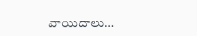వాయిదాలు…